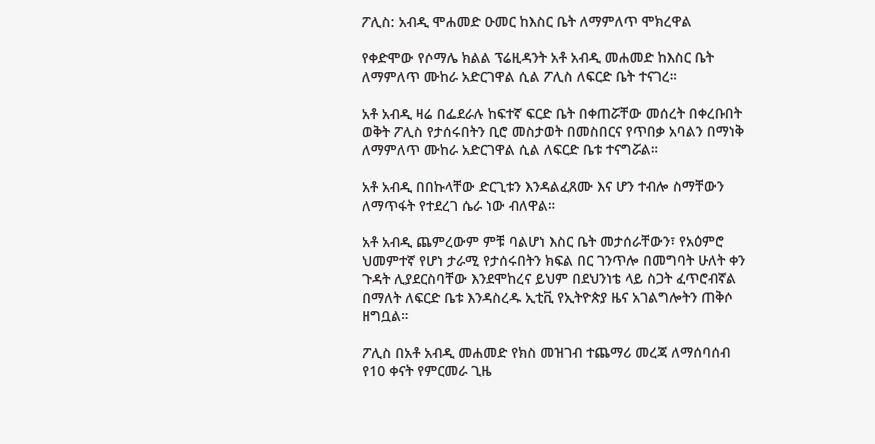ፖሊስ: አብዲ ሞሐመድ ዑመር ከእስር ቤት ለማምለጥ ሞክረዋል

የቀድሞው የሶማሌ ክልል ፕሬዚዳንት አቶ አብዲ መሐመድ ከእስር ቤት ለማምለጥ ሙከራ አድርገዋል ሲል ፖሊስ ለፍርድ ቤት ተናገረ።

አቶ አብዲ ዛሬ በፌደራሉ ከፍተኛ ፍርድ ቤት በቀጠሯቸው መሰረት በቀረቡበት ወቅት ፖሊስ የታሰሩበትን ቢሮ መስታወት በመስበርና የጥበቃ አባልን በማነቅ ለማምለጥ ሙከራ አድርገዋል ሲል ለፍርድ ቤቱ ተናግሯል።

አቶ አብዲ በበኩላቸው ድርጊቱን እንዳልፈጸሙ እና ሆን ተብሎ ስማቸውን ለማጥፋት የተደረገ ሴራ ነው ብለዋል።

አቶ አብዲ ጨምረውም ምቹ ባልሆነ እስር ቤት መታሰራቸውን፣ የአዕምሮ ህመምተኛ የሆነ ታራሚ የታሰሩበትን ክፍል በር ገንጥሎ በመግባት ሁለት ቀን ጉዳት ሊያደርስባቸው እንደሞከረና ይህም በደህንነቴ ላይ ስጋት ፈጥሮብኛል በማለት ለፍርድ ቤቱ እንዳስረዱ ኢቲቪ የኢትዮጵያ ዜና አገልግሎትን ጠቅሶ ዘግቧል።

ፖሊስ በአቶ አብዲ መሐመድ የክስ መዝገብ ተጨማሪ መረጃ ለማሰባሰብ የ10 ቀናት የምርመራ ጊዜ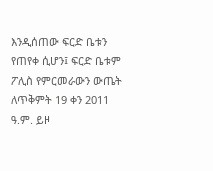እንዲሰጠው ፍርድ ቤቱን የጠየቀ ሲሆን፤ ፍርድ ቤቱም ፖሊስ የምርመራውን ውጤት ለጥቅምት 19 ቀን 2011 ዓ.ም. ይዞ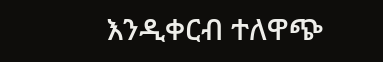እንዲቀርብ ተለዋጭ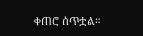ቀጠሮ ሰጥቷል።